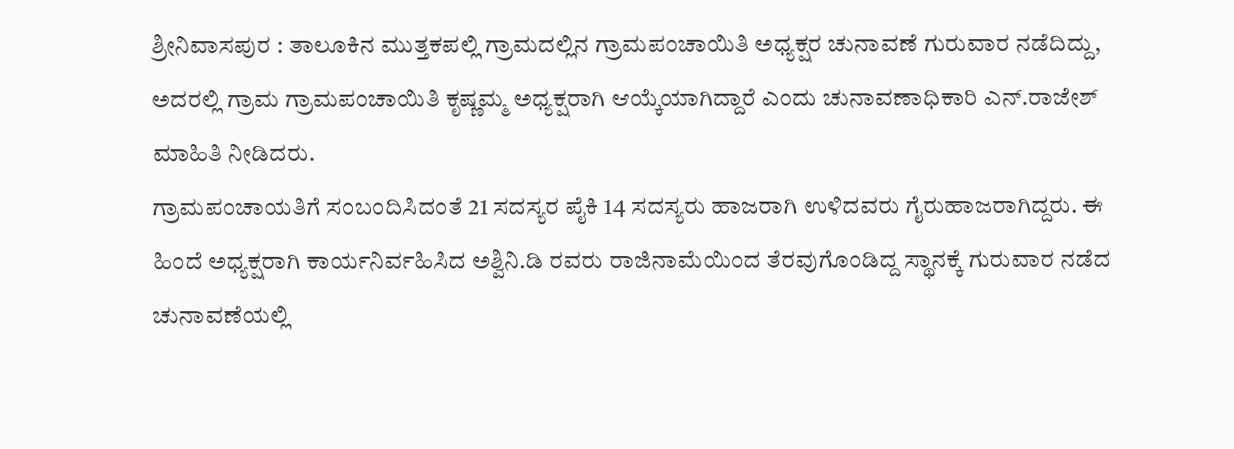ಶ್ರೀನಿವಾಸಪುರ : ತಾಲೂಕಿನ ಮುತ್ತಕಪಲ್ಲಿ ಗ್ರಾಮದಲ್ಲಿನ ಗ್ರಾಮಪಂಚಾಯಿತಿ ಅಧ್ಯಕ್ಷರ ಚುನಾವಣೆ ಗುರುವಾರ ನಡೆದಿದ್ದು, ಅದರಲ್ಲಿ ಗ್ರಾಮ ಗ್ರಾಮಪಂಚಾಯಿತಿ ಕೃಷ್ಣಮ್ಮ ಅಧ್ಯಕ್ಷರಾಗಿ ಆಯ್ಕೆಯಾಗಿದ್ದಾರೆ ಎಂದು ಚುನಾವಣಾಧಿಕಾರಿ ಎನ್.ರಾಜೇಶ್ ಮಾಹಿತಿ ನೀಡಿದರು.
ಗ್ರಾಮಪಂಚಾಯತಿಗೆ ಸಂಬಂದಿಸಿದಂತೆ 21 ಸದಸ್ಯರ ಪೈಕಿ 14 ಸದಸ್ಯರು ಹಾಜರಾಗಿ ಉಳಿದವರು ಗೈರುಹಾಜರಾಗಿದ್ದರು. ಈ ಹಿಂದೆ ಅಧ್ಯಕ್ಷರಾಗಿ ಕಾರ್ಯನಿರ್ವಹಿಸಿದ ಅಶ್ವಿನಿ.ಡಿ ರವರು ರಾಜಿನಾಮೆಯಿಂದ ತೆರವುಗೊಂಡಿದ್ದ ಸ್ಥಾನಕ್ಕೆ ಗುರುವಾರ ನಡೆದ ಚುನಾವಣೆಯಲ್ಲಿ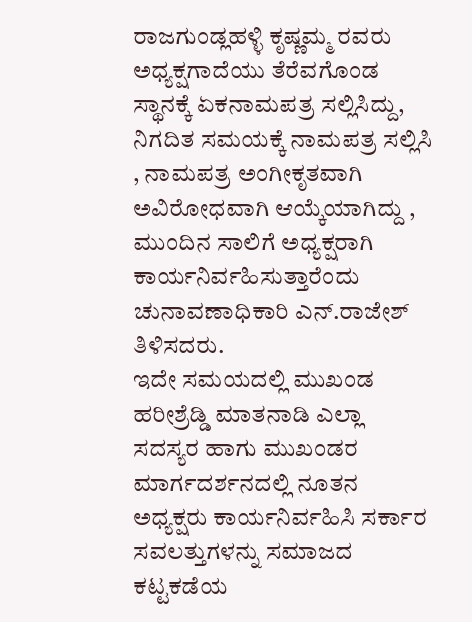ರಾಜಗುಂಡ್ಲಹಳ್ಳಿ ಕೃಷ್ಣಮ್ಮ ರವರು ಅಧ್ಯಕ್ಷಗಾದೆಯು ತೆರೆವಗೊಂಡ ಸ್ಥಾನಕ್ಕೆ ಏಕನಾಮಪತ್ರ ಸಲ್ಲಿಸಿದ್ದು, ನಿಗದಿತ ಸಮಯಕ್ಕೆ ನಾಮಪತ್ರ ಸಲ್ಲಿಸಿ , ನಾಮಪತ್ರ ಅಂಗೀಕೃತವಾಗಿ ಅವಿರೋಧವಾಗಿ ಆಯ್ಕೆಯಾಗಿದ್ದು , ಮುಂದಿನ ಸಾಲಿಗೆ ಅಧ್ಯಕ್ಷರಾಗಿ ಕಾರ್ಯನಿರ್ವಹಿಸುತ್ತಾರೆಂದು ಚುನಾವಣಾಧಿಕಾರಿ ಎನ್.ರಾಜೇಶ್ ತಿಳಿಸದರು.
ಇದೇ ಸಮಯದಲ್ಲಿ ಮುಖಂಡ ಹರೀಶ್ರೆಡ್ಡಿ ಮಾತನಾಡಿ ಎಲ್ಲಾ ಸದಸ್ಯರ ಹಾಗು ಮುಖಂಡರ ಮಾರ್ಗದರ್ಶನದಲ್ಲಿ ನೂತನ ಅಧ್ಯಕ್ಷರು ಕಾರ್ಯನಿರ್ವಹಿಸಿ ಸರ್ಕಾರ ಸವಲತ್ತುಗಳನ್ನು ಸಮಾಜದ ಕಟ್ಟಕಡೆಯ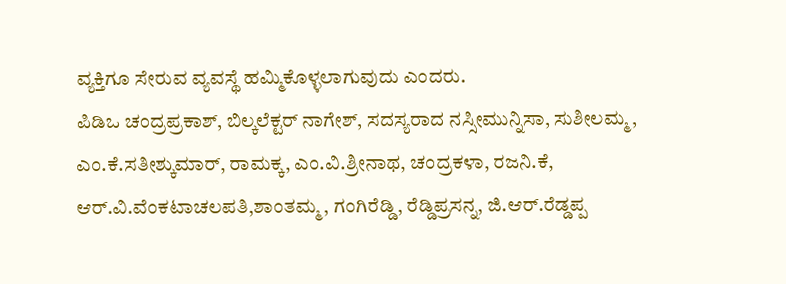ವ್ಯಕ್ತಿಗೂ ಸೇರುವ ವ್ಯವಸ್ಥೆ ಹಮ್ಮಿಕೊಳ್ಳಲಾಗುವುದು ಎಂದರು.
ಪಿಡಿಒ ಚಂದ್ರಪ್ರಕಾಶ್, ಬಿಲ್ಕಲೆಕ್ಟರ್ ನಾಗೇಶ್, ಸದಸ್ಯರಾದ ನಸ್ಸೀಮುನ್ನಿಸಾ, ಸುಶೀಲಮ್ಮ, ಎಂ.ಕೆ.ಸತೀಶ್ಕುಮಾರ್, ರಾಮಕ್ಕ, ಎಂ.ವಿ.ಶ್ರೀನಾಥ, ಚಂದ್ರಕಳಾ, ರಜನಿ.ಕೆ, ಆರ್.ವಿ.ವೆಂಕಟಾಚಲಪತಿ,ಶಾಂತಮ್ಮ, ಗಂಗಿರೆಡ್ಡಿ, ರೆಡ್ಡಿಪ್ರಸನ್ನ, ಜಿ.ಆರ್.ರೆಡ್ಡಪ್ಪ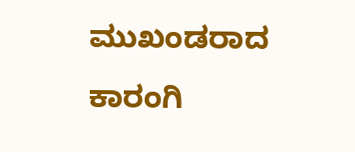ಮುಖಂಡರಾದ ಕಾರಂಗಿ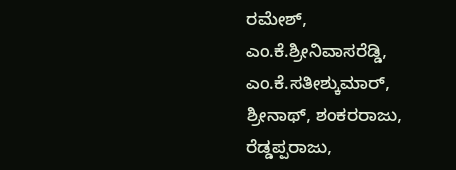ರಮೇಶ್, ಎಂ.ಕೆ.ಶ್ರೀನಿವಾಸರೆಡ್ಡಿ, ಎಂ.ಕೆ.ಸತೀಶ್ಕುಮಾರ್, ಶ್ರೀನಾಥ್, ಶಂಕರರಾಜು, ರೆಡ್ಡಪ್ಪರಾಜು,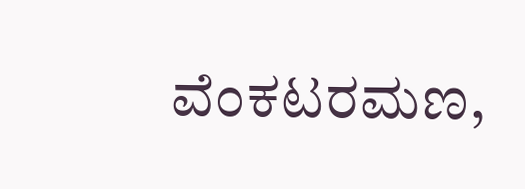ವೆಂಕಟರಮಣ,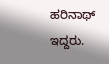ಹರಿನಾಥ್ ಇದ್ದರು.